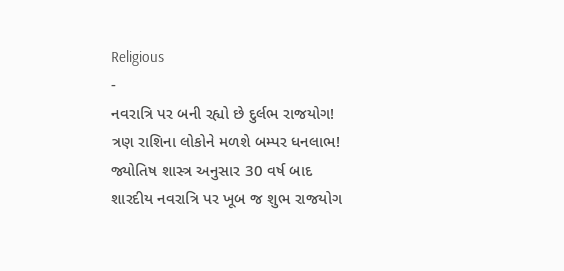Religious
-
નવરાત્રિ પર બની રહ્યો છે દુર્લભ રાજયોગ! ત્રણ રાશિના લોકોને મળશે બમ્પર ધનલાભ!
જ્યોતિષ શાસ્ત્ર અનુસાર 30 વર્ષ બાદ શારદીય નવરાત્રિ પર ખૂબ જ શુભ રાજયોગ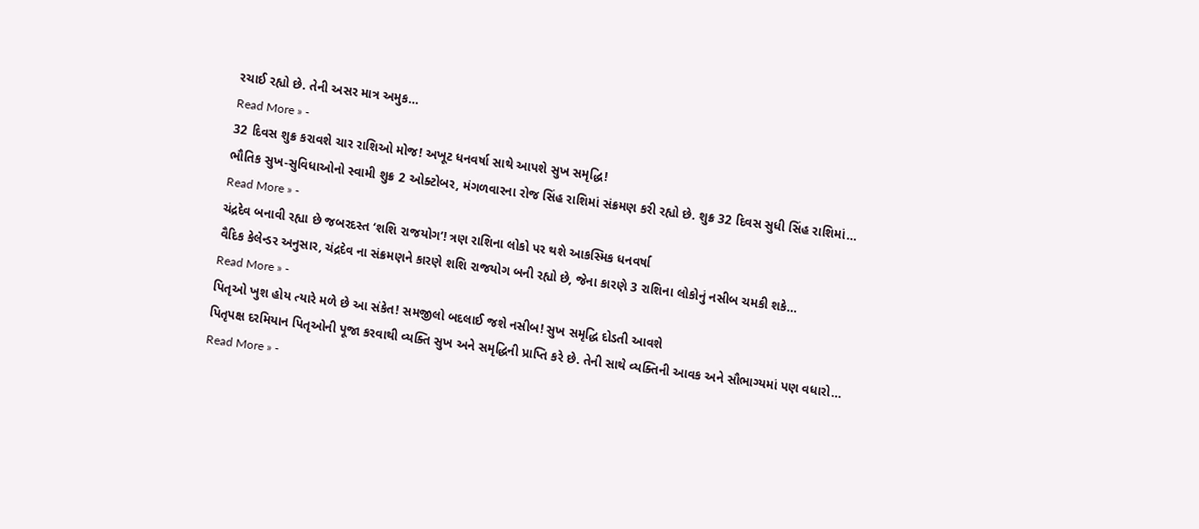રચાઈ રહ્યો છે. તેની અસર માત્ર અમુક…
Read More » -
32 દિવસ શુક્ર કરાવશે ચાર રાશિઓ મોજ! અખૂટ ધનવર્ષા સાથે આપશે સુખ સમૃદ્ધિ!
ભૌતિક સુખ-સુવિધાઓનો સ્વામી શુક્ર 2 ઓક્ટોબર, મંગળવારના રોજ સિંહ રાશિમાં સંક્રમણ કરી રહ્યો છે. શુક્ર 32 દિવસ સુધી સિંહ રાશિમાં…
Read More » -
ચંદ્રદેવ બનાવી રહ્યા છે જબરદસ્ત ‘શશિ રાજયોગ’! ત્રણ રાશિના લોકો પર થશે આકસ્મિક ધનવર્ષા
વૈદિક કેલેન્ડર અનુસાર, ચંદ્રદેવ ના સંક્રમણને કારણે શશિ રાજયોગ બની રહ્યો છે, જેના કારણે 3 રાશિના લોકોનું નસીબ ચમકી શકે…
Read More » -
પિતૃઓ ખુશ હોય ત્યારે મળે છે આ સંકેત! સમજીલો બદલાઈ જશે નસીબ! સુખ સમૃદ્ધિ દોડતી આવશે
પિતૃપક્ષ દરમિયાન પિતૃઓની પૂજા કરવાથી વ્યક્તિ સુખ અને સમૃદ્ધિની પ્રાપ્તિ કરે છે. તેની સાથે વ્યક્તિની આવક અને સૌભાગ્યમાં પણ વધારો…
Read More » -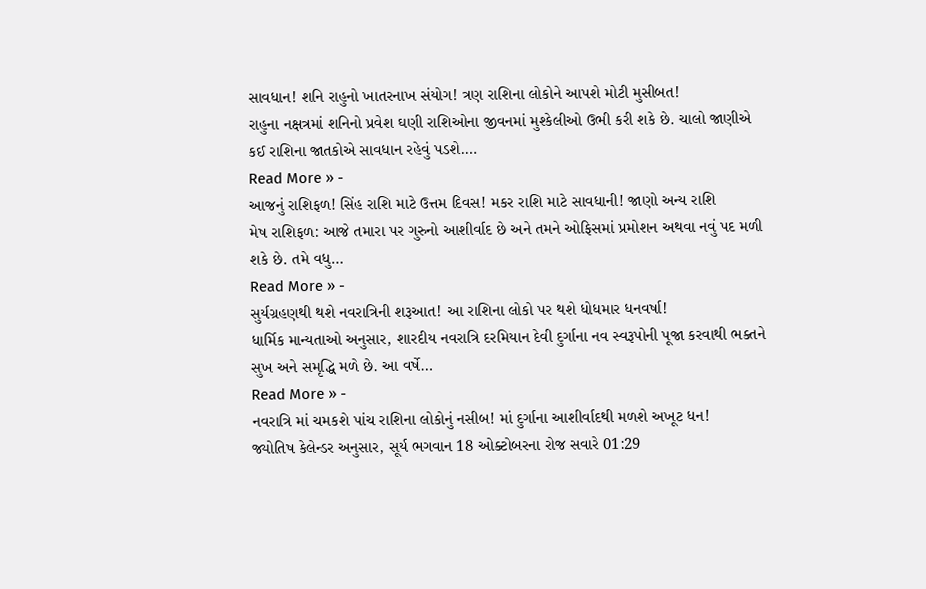સાવધાન! શનિ રાહુનો ખાતરનાખ સંયોગ! ત્રણ રાશિના લોકોને આપશે મોટી મુસીબત!
રાહુના નક્ષત્રમાં શનિનો પ્રવેશ ઘણી રાશિઓના જીવનમાં મુશ્કેલીઓ ઉભી કરી શકે છે. ચાલો જાણીએ કઈ રાશિના જાતકોએ સાવધાન રહેવું પડશે.…
Read More » -
આજનું રાશિફળ! સિંહ રાશિ માટે ઉત્તમ દિવસ! મકર રાશિ માટે સાવધાની! જાણો અન્ય રાશિ
મેષ રાશિફળ: આજે તમારા પર ગુરુનો આશીર્વાદ છે અને તમને ઓફિસમાં પ્રમોશન અથવા નવું પદ મળી શકે છે. તમે વધુ…
Read More » -
સુર્યગ્રહણથી થશે નવરાત્રિની શરૂઆત! આ રાશિના લોકો પર થશે ધોધમાર ધનવર્ષા!
ધાર્મિક માન્યતાઓ અનુસાર, શારદીય નવરાત્રિ દરમિયાન દેવી દુર્ગાના નવ સ્વરૂપોની પૂજા કરવાથી ભક્તને સુખ અને સમૃદ્ધિ મળે છે. આ વર્ષે…
Read More » -
નવરાત્રિ માં ચમકશે પાંચ રાશિના લોકોનું નસીબ! માં દુર્ગાના આશીર્વાદથી મળશે અખૂટ ધન!
જ્યોતિષ કેલેન્ડર અનુસાર, સૂર્ય ભગવાન 18 ઓક્ટોબરના રોજ સવારે 01:29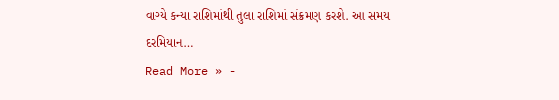વાગ્યે કન્યા રાશિમાંથી તુલા રાશિમાં સંક્રમણ કરશે. આ સમય દરમિયાન…
Read More » -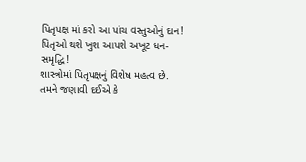પિતૃપક્ષ માં કરો આ પાંચ વસ્તુઓનું દાન! પિતૃઓ થશે ખુશ આપશે અખૂટ ધન-સમૃદ્ધિ!
શાસ્ત્રોમાં પિતૃપક્ષનું વિશેષ મહત્વ છે. તમને જણાવી દઈએ કે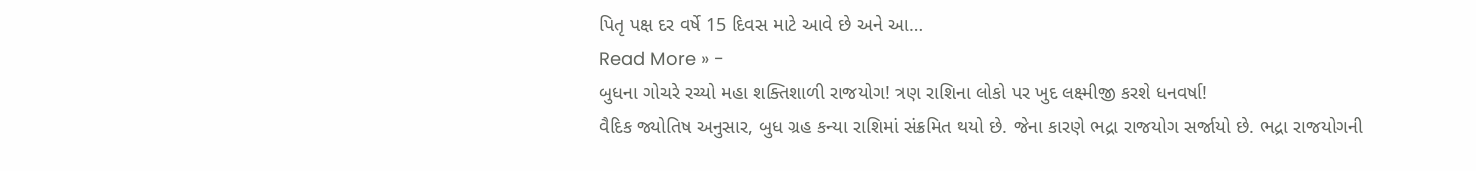પિતૃ પક્ષ દર વર્ષે 15 દિવસ માટે આવે છે અને આ…
Read More » -
બુધના ગોચરે રચ્યો મહા શક્તિશાળી રાજયોગ! ત્રણ રાશિના લોકો પર ખુદ લક્ષ્મીજી કરશે ધનવર્ષા!
વૈદિક જ્યોતિષ અનુસાર, બુધ ગ્રહ કન્યા રાશિમાં સંક્રમિત થયો છે. જેના કારણે ભદ્રા રાજયોગ સર્જાયો છે. ભદ્રા રાજયોગની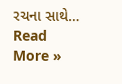રચના સાથે…
Read More »